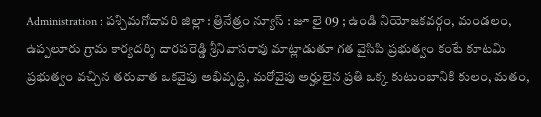Administration : పశ్చిమగోదావరి జిల్లా : త్రినేత్రం న్యూస్ : జూ లై 09 ; ఉండి నియోజకవర్గం, మండలం, ఉప్పలూరు గ్రామ కార్యదర్శి దారపరెడ్డి శ్రీనివాసరావు మాట్లాడుతూ గత వైసిపి ప్రభుత్వం కంటే కూటమి ప్రభుత్వం వచ్చిన తరువాత ఒకవైపు అభివృద్ధి, మరోవైపు అర్హులైన ప్రతి ఒక్క కుటుంబానికి కులం, మతం,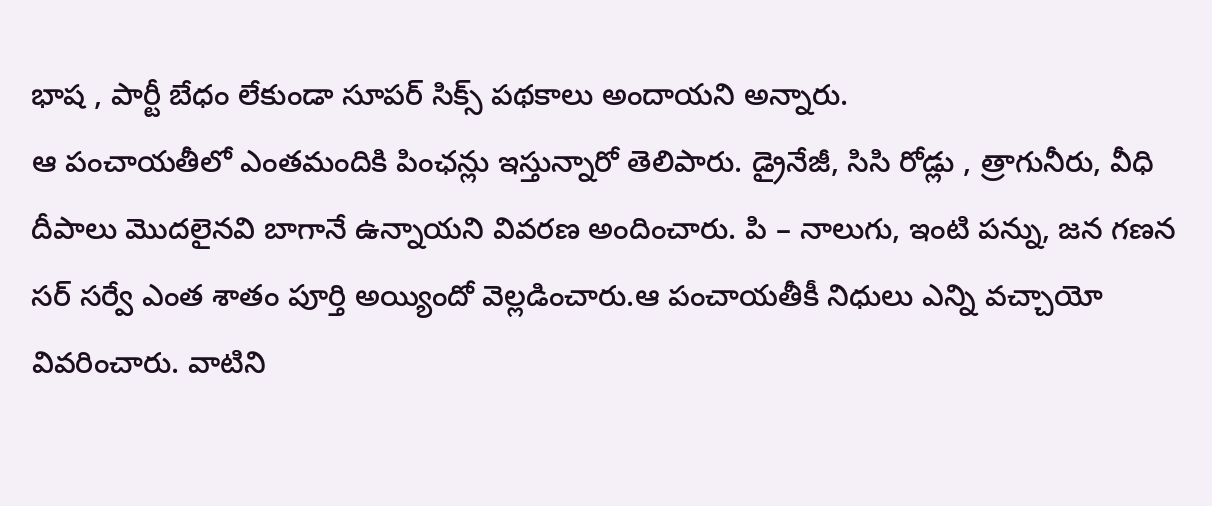భాష , పార్టీ బేధం లేకుండా సూపర్ సిక్స్ పథకాలు అందాయని అన్నారు.
ఆ పంచాయతీలో ఎంతమందికి పింఛన్లు ఇస్తున్నారో తెలిపారు. డ్రైనేజీ, సిసి రోడ్లు , త్రాగునీరు, వీధి దీపాలు మొదలైనవి బాగానే ఉన్నాయని వివరణ అందించారు. పి – నాలుగు, ఇంటి పన్ను, జన గణన సర్ సర్వే ఎంత శాతం పూర్తి అయ్యిందో వెల్లడించారు.ఆ పంచాయతీకీ నిధులు ఎన్ని వచ్చాయో వివరించారు. వాటిని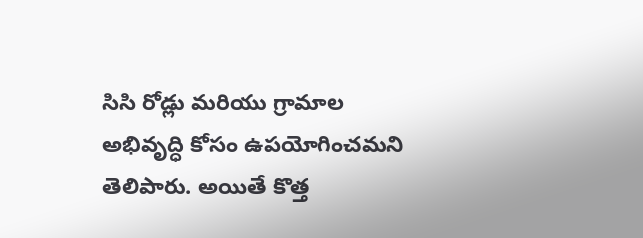సిసి రోడ్లు మరియు గ్రామాల అభివృద్ధి కోసం ఉపయోగించమని తెలిపారు. అయితే కొత్త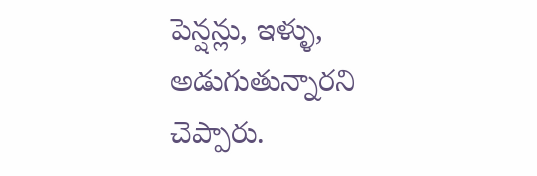పెన్షన్లు, ఇళ్ళు, అడుగుతున్నారని చెప్పారు.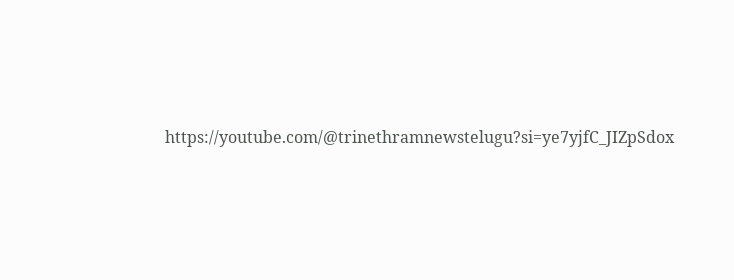https://youtube.com/@trinethramnewstelugu?si=ye7yjfC_JIZpSdox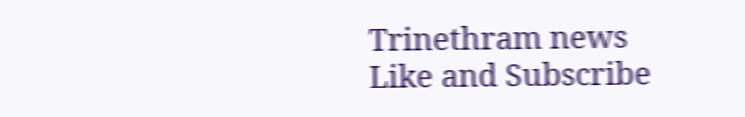Trinethram news
Like and Subscribe